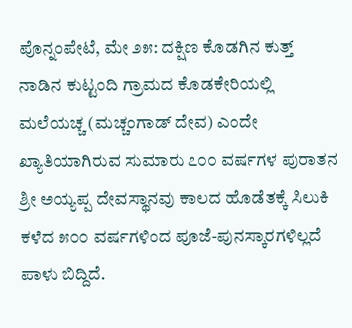ಪೊನ್ನಂಪೇಟೆ, ಮೇ ೨೫: ದಕ್ಷಿಣ ಕೊಡಗಿನ ಕುತ್ತ್ ನಾಡಿನ ಕುಟ್ಟಂದಿ ಗ್ರಾಮದ ಕೊಡಕೇರಿಯಲ್ಲಿ ಮಲೆಯಚ್ಚ (ಮಚ್ಚಂಗಾಡ್ ದೇವ) ಎಂದೇ ಖ್ಯಾತಿಯಾಗಿರುವ ಸುಮಾರು ೭೦೦ ವರ್ಷಗಳ ಪುರಾತನ ಶ್ರೀ ಅಯ್ಯಪ್ಪ ದೇವಸ್ಥಾನವು ಕಾಲದ ಹೊಡೆತಕ್ಕೆ ಸಿಲುಕಿ ಕಳೆದ ೫೦೦ ವರ್ಷಗಳಿಂದ ಪೂಜೆ-ಪುನಸ್ಕಾರಗಳಿಲ್ಲದೆ ಪಾಳು ಬಿದ್ದಿದೆ.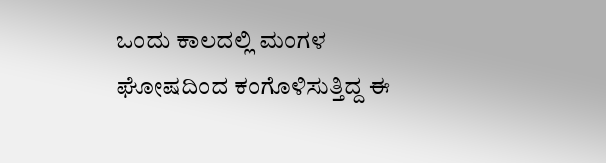ಒಂದು ಕಾಲದಲ್ಲಿ ಮಂಗಳ ಘೋಷದಿಂದ ಕಂಗೊಳಿಸುತ್ತಿದ್ದ ಈ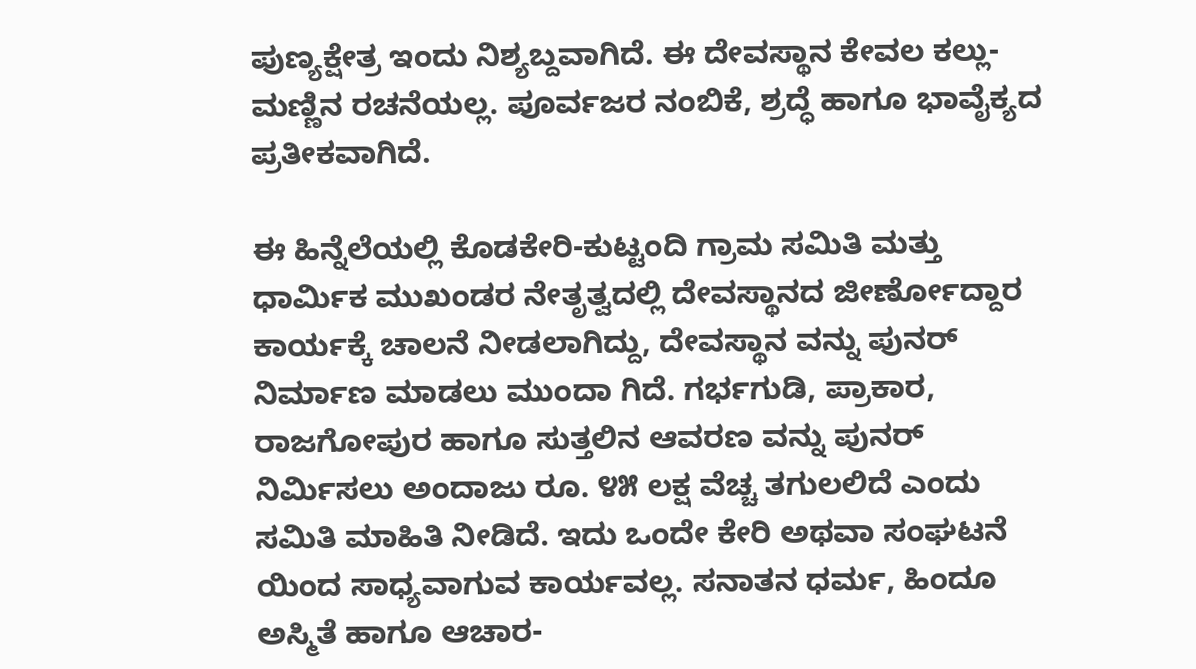ಪುಣ್ಯಕ್ಷೇತ್ರ ಇಂದು ನಿಶ್ಯಬ್ದವಾಗಿದೆ. ಈ ದೇವಸ್ಥಾನ ಕೇವಲ ಕಲ್ಲು-ಮಣ್ಣಿನ ರಚನೆಯಲ್ಲ. ಪೂರ್ವಜರ ನಂಬಿಕೆ, ಶ್ರದ್ಧೆ ಹಾಗೂ ಭಾವೈಕ್ಯದ ಪ್ರತೀಕವಾಗಿದೆ.

ಈ ಹಿನ್ನೆಲೆಯಲ್ಲಿ ಕೊಡಕೇರಿ-ಕುಟ್ಟಂದಿ ಗ್ರಾಮ ಸಮಿತಿ ಮತ್ತು ಧಾರ್ಮಿಕ ಮುಖಂಡರ ನೇತೃತ್ವದಲ್ಲಿ ದೇವಸ್ಥಾನದ ಜೀರ್ಣೋದ್ದಾರ ಕಾರ್ಯಕ್ಕೆ ಚಾಲನೆ ನೀಡಲಾಗಿದ್ದು, ದೇವಸ್ಥಾನ ವನ್ನು ಪುನರ್ ನಿರ್ಮಾಣ ಮಾಡಲು ಮುಂದಾ ಗಿದೆ. ಗರ್ಭಗುಡಿ, ಪ್ರಾಕಾರ, ರಾಜಗೋಪುರ ಹಾಗೂ ಸುತ್ತಲಿನ ಆವರಣ ವನ್ನು ಪುನರ್ ನಿರ್ಮಿಸಲು ಅಂದಾಜು ರೂ. ೪೫ ಲಕ್ಷ ವೆಚ್ಚ ತಗುಲಲಿದೆ ಎಂದು ಸಮಿತಿ ಮಾಹಿತಿ ನೀಡಿದೆ. ಇದು ಒಂದೇ ಕೇರಿ ಅಥವಾ ಸಂಘಟನೆ ಯಿಂದ ಸಾಧ್ಯವಾಗುವ ಕಾರ್ಯವಲ್ಲ. ಸನಾತನ ಧರ್ಮ, ಹಿಂದೂ ಅಸ್ಮಿತೆ ಹಾಗೂ ಆಚಾರ-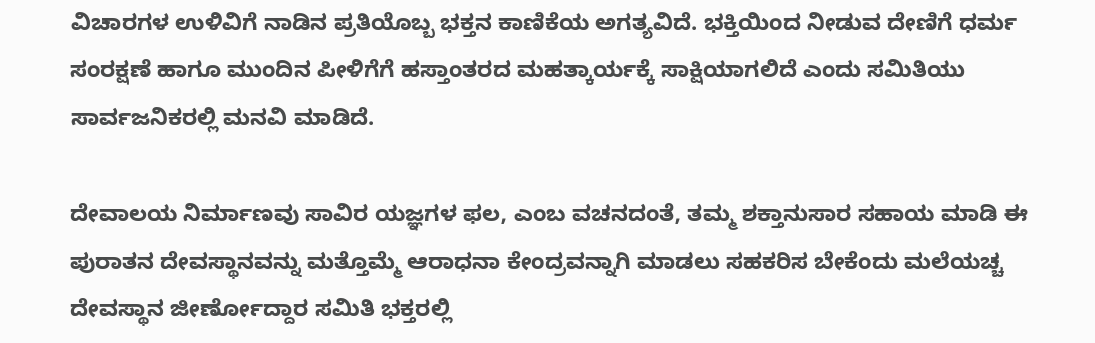ವಿಚಾರಗಳ ಉಳಿವಿಗೆ ನಾಡಿನ ಪ್ರತಿಯೊಬ್ಬ ಭಕ್ತನ ಕಾಣಿಕೆಯ ಅಗತ್ಯವಿದೆ. ಭಕ್ತಿಯಿಂದ ನೀಡುವ ದೇಣಿಗೆ ಧರ್ಮ ಸಂರಕ್ಷಣೆ ಹಾಗೂ ಮುಂದಿನ ಪೀಳಿಗೆಗೆ ಹಸ್ತಾಂತರದ ಮಹತ್ಕಾರ್ಯಕ್ಕೆ ಸಾಕ್ಷಿಯಾಗಲಿದೆ ಎಂದು ಸಮಿತಿಯು ಸಾರ್ವಜನಿಕರಲ್ಲಿ ಮನವಿ ಮಾಡಿದೆ.

ದೇವಾಲಯ ನಿರ್ಮಾಣವು ಸಾವಿರ ಯಜ್ಞಗಳ ಫಲ, ಎಂಬ ವಚನದಂತೆ, ತಮ್ಮ ಶಕ್ತಾನುಸಾರ ಸಹಾಯ ಮಾಡಿ ಈ ಪುರಾತನ ದೇವಸ್ಥಾನವನ್ನು ಮತ್ತೊಮ್ಮೆ ಆರಾಧನಾ ಕೇಂದ್ರವನ್ನಾಗಿ ಮಾಡಲು ಸಹಕರಿಸ ಬೇಕೆಂದು ಮಲೆಯಚ್ಚ ದೇವಸ್ಥಾನ ಜೀರ್ಣೋದ್ದಾರ ಸಮಿತಿ ಭಕ್ತರಲ್ಲಿ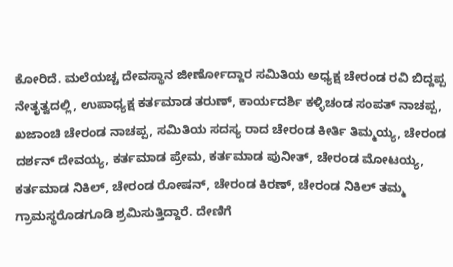ಕೋರಿದೆ. ಮಲೆಯಚ್ಚ ದೇವಸ್ಥಾನ ಜೀರ್ಣೋದ್ದಾರ ಸಮಿತಿಯ ಅಧ್ಯಕ್ಷ ಚೇರಂಡ ರವಿ ಬಿದ್ದಪ್ಪ ನೇತೃತ್ವದಲ್ಲಿ, ಉಪಾಧ್ಯಕ್ಷ ಕರ್ತಮಾಡ ತರುಣ್, ಕಾರ್ಯದರ್ಶಿ ಕಳ್ಳಿಚಂಡ ಸಂಪತ್ ನಾಚಪ್ಪ, ಖಜಾಂಚಿ ಚೇರಂಡ ನಾಚಪ್ಪ, ಸಮಿತಿಯ ಸದಸ್ಯ ರಾದ ಚೇರಂಡ ಕೀರ್ತಿ ತಿಮ್ಮಯ್ಯ, ಚೇರಂಡ ದರ್ಶನ್ ದೇವಯ್ಯ, ಕರ್ತಮಾಡ ಪ್ರೇಮ, ಕರ್ತಮಾಡ ಪುನೀತ್, ಚೇರಂಡ ಮೋಟಯ್ಯ, ಕರ್ತಮಾಡ ನಿಕಿಲ್, ಚೇರಂಡ ರೋಷನ್, ಚೇರಂಡ ಕಿರಣ್, ಚೇರಂಡ ನಿಕಿಲ್ ತಮ್ಮ ಗ್ರಾಮಸ್ಥರೊಡಗೂಡಿ ಶ್ರಮಿಸುತ್ತಿದ್ದಾರೆ. ದೇಣಿಗೆ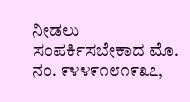ನೀಡಲು ಸಂಪರ್ಕಿಸಬೇಕಾದ ಮೊ. ನಂ. ೯೪೪೯೧೮೧೯೩೭,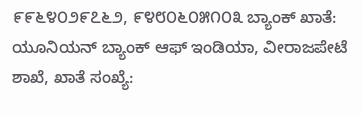೯೯೬೪೦೨೯೭೬೨, ೯೪೮೦೬೦೫೧೦೩ ಬ್ಯಾಂಕ್ ಖಾತೆ: ಯೂನಿಯನ್ ಬ್ಯಾಂಕ್ ಆಫ್ ಇಂಡಿಯಾ, ವೀರಾಜಪೇಟೆ ಶಾಖೆ, ಖಾತೆ ಸಂಖ್ಯೆ: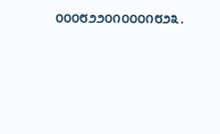೦೦೦೮೨೨೦೧೦೦೦೧೮೨೩.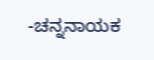-ಚನ್ನನಾಯಕ